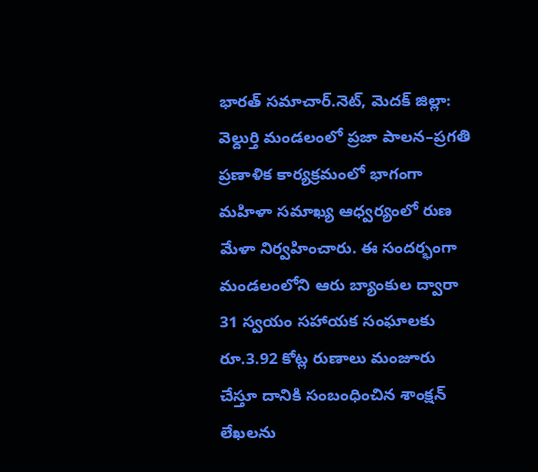భారత్ సమాచార్.నెట్, మెదక్ జిల్లా: వెల్దుర్తి మండలంలో ప్రజా పాలన–ప్రగతి ప్రణాళిక కార్యక్రమంలో భాగంగా మహిళా సమాఖ్య ఆధ్వర్యంలో రుణ మేళా నిర్వహించారు. ఈ సందర్భంగా మండలంలోని ఆరు బ్యాంకుల ద్వారా 31 స్వయం సహాయక సంఘాలకు రూ.3.92 కోట్ల రుణాలు మంజూరు చేస్తూ దానికి సంబంధించిన శాంక్షన్ లేఖలను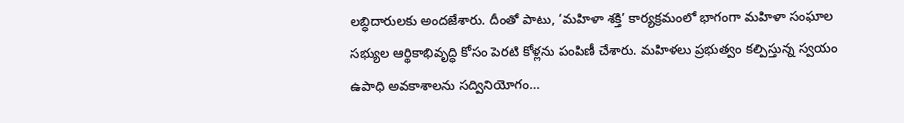లబ్ధిదారులకు అందజేశారు. దీంతో పాటు, ‘మహిళా శక్తి’ కార్యక్రమంలో భాగంగా మహిళా సంఘాల సభ్యుల ఆర్థికాభివృద్ధి కోసం పెరటి కోళ్లను పంపిణీ చేశారు. మహిళలు ప్రభుత్వం కల్పిస్తున్న స్వయం ఉపాధి అవకాశాలను సద్వినియోగం…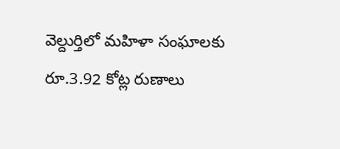వెల్దుర్తిలో మహిళా సంఘాలకు రూ.3.92 కోట్ల రుణాలు